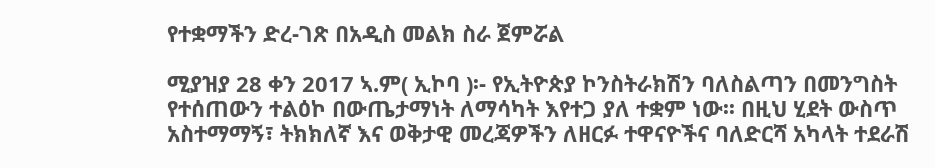የተቋማችን ድረ-ገጽ በአዲስ መልክ ስራ ጀምሯል

ሚያዝያ 28 ቀን 2017 ኣ.ም( ኢኮባ )፡- የኢትዮጵያ ኮንስትራክሽን ባለስልጣን በመንግስት የተሰጠውን ተልዕኮ በውጤታማነት ለማሳካት እየተጋ ያለ ተቋም ነው፡፡ በዚህ ሂደት ውስጥ አስተማማኝ፣ ትክክለኛ እና ወቅታዊ መረጃዎችን ለዘርፉ ተዋናዮችና ባለድርሻ አካላት ተደራሽ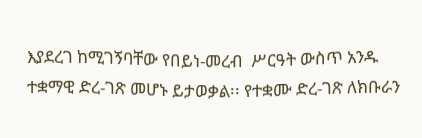እያደረገ ከሚገኝባቸው የበይነ-መረብ  ሥርዓት ውስጥ አንዱ ተቋማዊ ድረ-ገጽ መሆኑ ይታወቃል፡፡ የተቋሙ ድረ-ገጽ ለክቡራን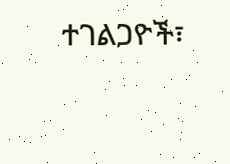ተገልጋዮች፣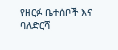የዘርፉ ቤተሰቦች እና ባለድርሻ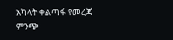አካላት ቀልጣፋ የመረጃ ምንጭ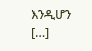እንዲሆን  […]